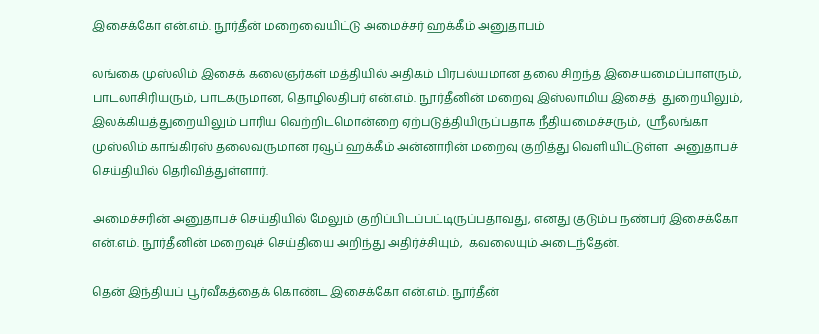இசைக்கோ என்.எம். நூர்தீன் மறைவையிட்டு அமைச்சர் ஹக்கீம் அனுதாபம்

லங்கை முஸ்லிம் இசைக் கலைஞர்கள் மத்தியில் அதிகம் பிரபல்யமான தலை சிறந்த இசையமைப்பாளரும்,  பாடலாசிரியரும், பாடகருமான, தொழிலதிபர் என்.எம். நூர்தீனின் மறைவு இஸ்லாமிய இசைத்  துறையிலும், இலக்கியத்துறையிலும் பாரிய வெற்றிடமொன்றை ஏற்படுத்தியிருப்பதாக நீதியமைச்சரும்,  ஸ்ரீலங்கா முஸ்லிம் காங்கிரஸ் தலைவருமான ரவூப் ஹக்கீம் அன்னாரின் மறைவு குறித்து வெளியிட்டுள்ள  அனுதாபச் செய்தியில் தெரிவித்துள்ளார்.

அமைச்சரின் அனுதாபச் செய்தியில் மேலும் குறிப்பிடப்பட்டிருப்பதாவது, எனது குடும்ப நண்பர் இசைக்கோ என்.எம். நூர்தீனின் மறைவுச் செய்தியை அறிந்து அதிர்ச்சியும்,  கவலையும் அடைந்தேன்.

தென் இந்தியப் பூர்வீகத்தைக் கொண்ட இசைக்கோ என்.எம். நூர்தீன்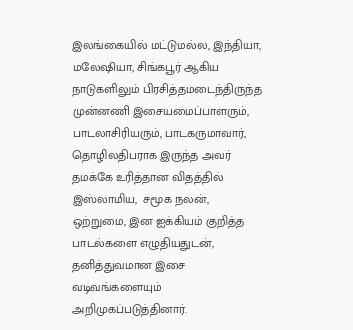இலங்கையில் மட்டுமல்ல, இந்தியா,  மலேஷியா, சிங்கபூர் ஆகிய நாடுகளிலும் பிரசித்தமடைந்திருந்த முன்னணி இசையமைப்பாளரும், பாடலாசிரியரும், பாடகருமாவார், தொழிலதிபராக இருந்த அவர் தமக்கே உரித்தான விதத்தில் இஸ்லாமிய,  சமூக நலன், ஒற்றுமை, இன ஐக்கியம் குறித்த பாடல்களை எழுதியதுடன், தனித்துவமான இசை வடிவங்களையும்
அறிமுகப்படுத்தினார்.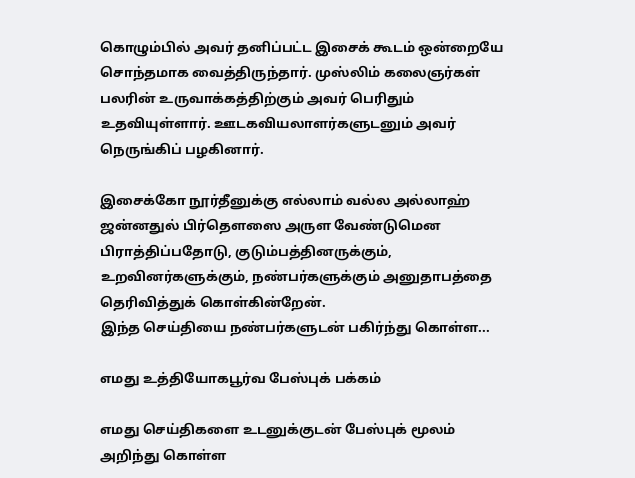கொழும்பில் அவர் தனிப்பட்ட இசைக் கூடம் ஒன்றையே சொந்தமாக வைத்திருந்தார். முஸ்லிம் கலைஞர்கள்  பலரின் உருவாக்கத்திற்கும் அவர் பெரிதும் உதவியுள்ளார். ஊடகவியலாளர்களுடனும் அவர் நெருங்கிப் பழகினார்.

இசைக்கோ நூர்தீனுக்கு எல்லாம் வல்ல அல்லாஹ் ஜன்னதுல் பிர்தௌஸை அருள வேண்டுமென  பிராத்திப்பதோடு, குடும்பத்தினருக்கும், உறவினர்களுக்கும், நண்பர்களுக்கும் அனுதாபத்தை தெரிவித்துக் கொள்கின்றேன்.
இந்த செய்தியை நண்பர்களுடன் பகிர்ந்து கொள்ள...

எமது உத்தியோகபூர்வ பேஸ்புக் பக்கம்

எமது செய்திகளை உடனுக்குடன் பேஸ்புக் மூலம் அறிந்து கொள்ள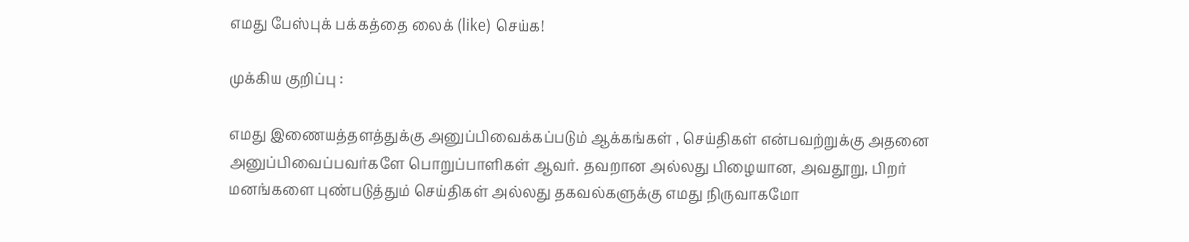எமது பேஸ்புக் பக்கத்தை லைக் (like) செய்க!

முக்கிய குறிப்பு :

எமது இணையத்தளத்துக்கு அனுப்பிவைக்கப்படும் ஆக்கங்கள் , செய்திகள் என்பவற்றுக்கு அதனை அனுப்பிவைப்பவர்களே பொறுப்பாளிகள் ஆவர். தவறான அல்லது பிழையான, அவதூறு, பிறர் மனங்களை புண்படுத்தும் செய்திகள் அல்லது தகவல்களுக்கு எமது நிருவாகமோ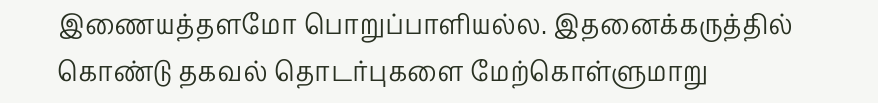இணையத்தளமோ பொறுப்பாளியல்ல. இதனைக்கருத்தில் கொண்டு தகவல் தொடர்புகளை மேற்கொள்ளுமாறு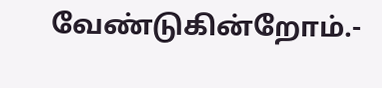வேண்டுகின்றோம்.-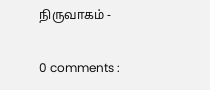நிருவாகம் -

0 comments :